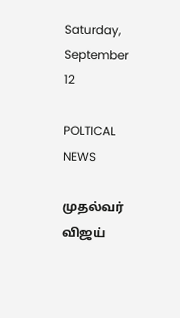Saturday, September 12

POLTICAL NEWS

முதல்வர் விஜய்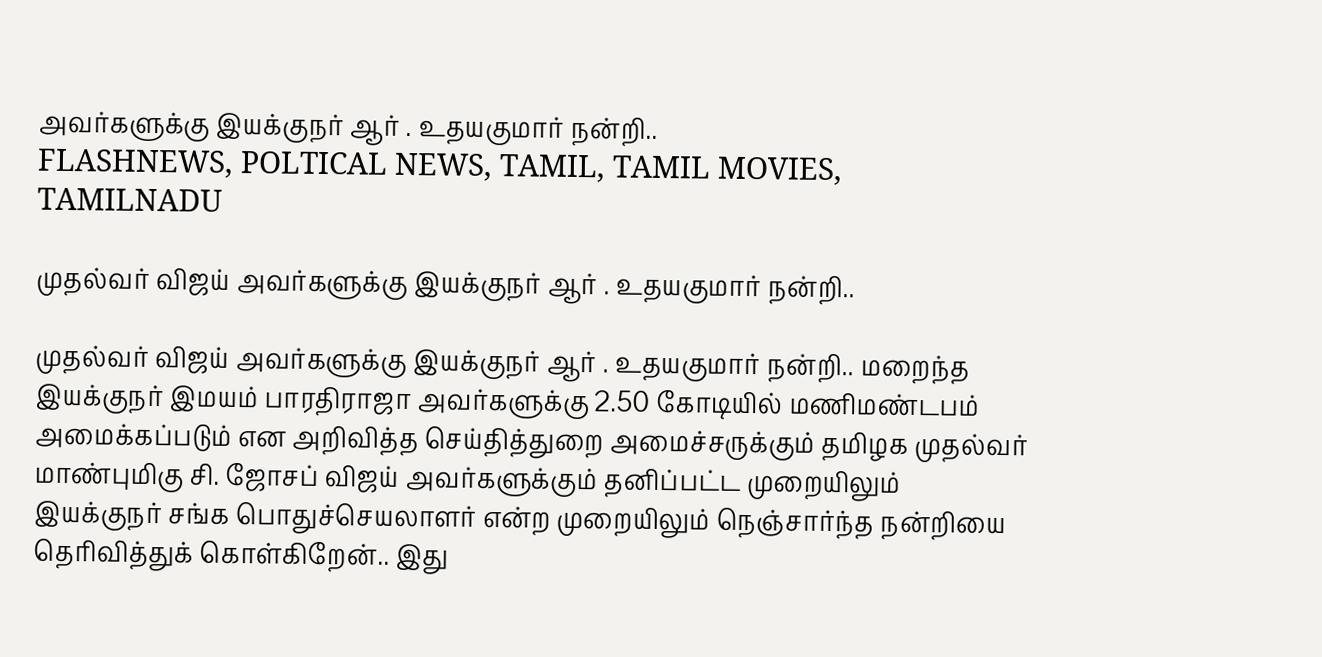அவர்களுக்கு இயக்குநர் ஆர் . உதயகுமார் நன்றி..
FLASHNEWS, POLTICAL NEWS, TAMIL, TAMIL MOVIES, TAMILNADU

முதல்வர் விஜய் அவர்களுக்கு இயக்குநர் ஆர் . உதயகுமார் நன்றி..

முதல்வர் விஜய் அவர்களுக்கு இயக்குநர் ஆர் . உதயகுமார் நன்றி.. மறைந்த இயக்குநர் இமயம் பாரதிராஜா அவர்களுக்கு 2.50 கோடியில் மணிமண்டபம் அமைக்கப்படும் என அறிவித்த செய்தித்துறை அமைச்சருக்கும் தமிழக முதல்வர் மாண்புமிகு சி. ஜோசப் விஜய் அவர்களுக்கும் தனிப்பட்ட முறையிலும் இயக்குநர் சங்க பொதுச்செயலாளர் என்ற முறையிலும் நெஞ்சார்ந்த நன்றியை தெரிவித்துக் கொள்கிறேன்.. இது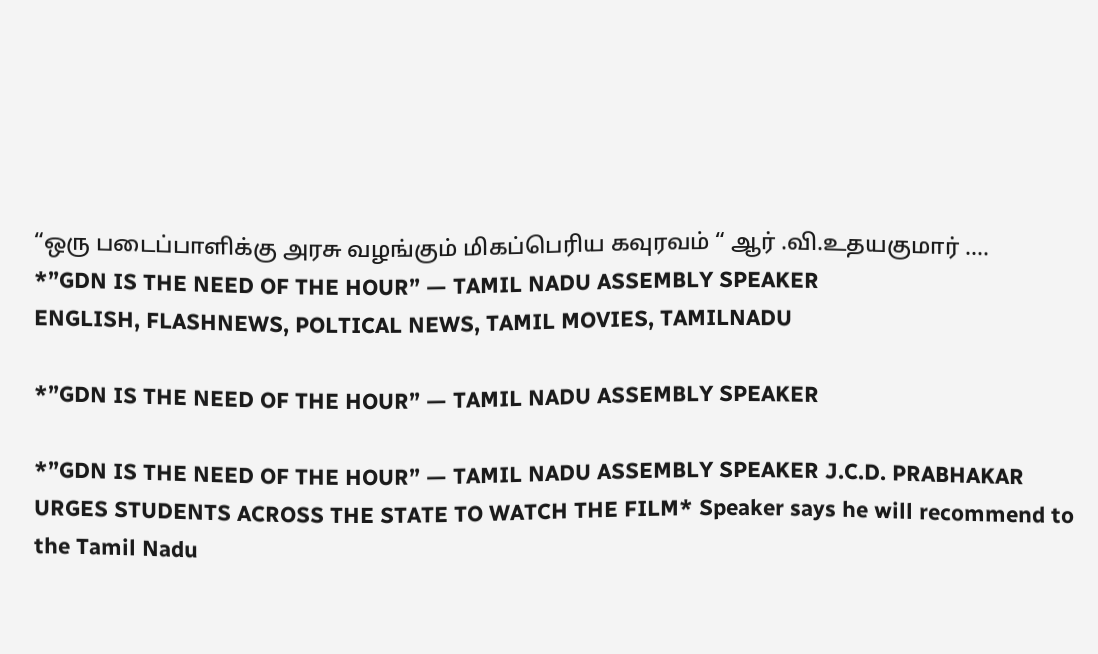“ஒரு படைப்பாளிக்கு அரசு வழங்கும் மிகப்பெரிய கவுரவம் “ ஆர் .வி.உதயகுமார் ....
*”GDN IS THE NEED OF THE HOUR” — TAMIL NADU ASSEMBLY SPEAKER
ENGLISH, FLASHNEWS, POLTICAL NEWS, TAMIL MOVIES, TAMILNADU

*”GDN IS THE NEED OF THE HOUR” — TAMIL NADU ASSEMBLY SPEAKER

*”GDN IS THE NEED OF THE HOUR” — TAMIL NADU ASSEMBLY SPEAKER J.C.D. PRABHAKAR URGES STUDENTS ACROSS THE STATE TO WATCH THE FILM* Speaker says he will recommend to the Tamil Nadu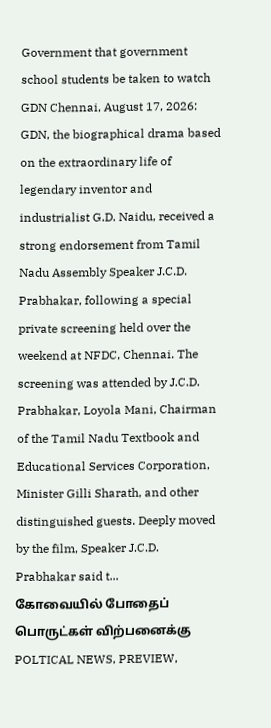Government that government school students be taken to watch GDN Chennai, August 17, 2026: GDN, the biographical drama based on the extraordinary life of legendary inventor and industrialist G.D. Naidu, received a strong endorsement from Tamil Nadu Assembly Speaker J.C.D. Prabhakar, following a special private screening held over the weekend at NFDC, Chennai. The screening was attended by J.C.D. Prabhakar, Loyola Mani, Chairman of the Tamil Nadu Textbook and Educational Services Corporation, Minister Gilli Sharath, and other distinguished guests. Deeply moved by the film, Speaker J.C.D. Prabhakar said t...
கோவையில் போதைப் பொருட்கள் விற்பனைக்கு
POLTICAL NEWS, PREVIEW,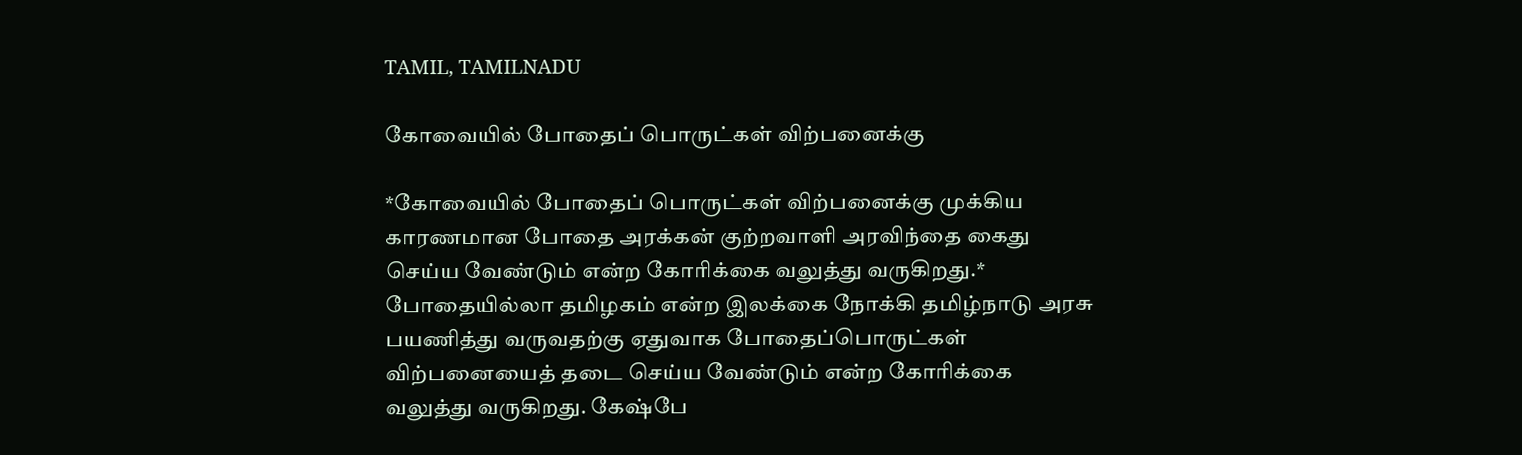TAMIL, TAMILNADU

கோவையில் போதைப் பொருட்கள் விற்பனைக்கு

*கோவையில் போதைப் பொருட்கள் விற்பனைக்கு முக்கிய காரணமான போதை அரக்கன் குற்றவாளி அரவிந்தை கைது செய்ய வேண்டும் என்ற கோரிக்கை வலுத்து வருகிறது.* போதையில்லா தமிழகம் என்ற இலக்கை நோக்கி தமிழ்நாடு அரசு பயணித்து வருவதற்கு ஏதுவாக போதைப்பொருட்கள் விற்பனையைத் தடை செய்ய வேண்டும் என்ற கோரிக்கை வலுத்து வருகிறது. கேஷ்பே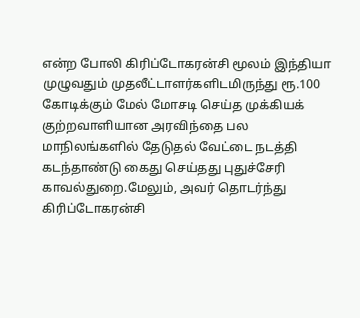என்ற போலி கிரிப்டோகரன்சி மூலம் இந்தியா முழுவதும் முதலீட்டாளர்களிடமிருந்து ரூ.100 கோடிக்கும் மேல் மோசடி செய்த முக்கியக் குற்றவாளியான அரவிந்தை பல மாநிலங்களில் தேடுதல் வேட்டை நடத்தி கடந்தாண்டு கைது செய்தது புதுச்சேரி காவல்துறை.மேலும், அவர் தொடர்ந்து கிரிப்டோகரன்சி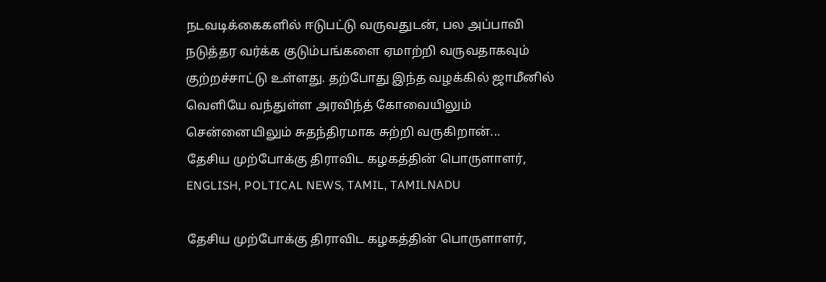நடவடிக்கைகளில் ஈடுபட்டு வருவதுடன், பல அப்பாவி நடுத்தர வர்க்க குடும்பங்களை ஏமாற்றி வருவதாகவும் குற்றச்சாட்டு உள்ளது. தற்போது இந்த வழக்கில் ஜாமீனில் வெளியே வந்துள்ள அரவிந்த் கோவையிலும் சென்னையிலும் சுதந்திரமாக சுற்றி வருகிறான்...
தேசிய முற்போக்கு திராவிட கழகத்தின் பொருளாளர்,
ENGLISH, POLTICAL NEWS, TAMIL, TAMILNADU

தேசிய முற்போக்கு திராவிட கழகத்தின் பொருளாளர்,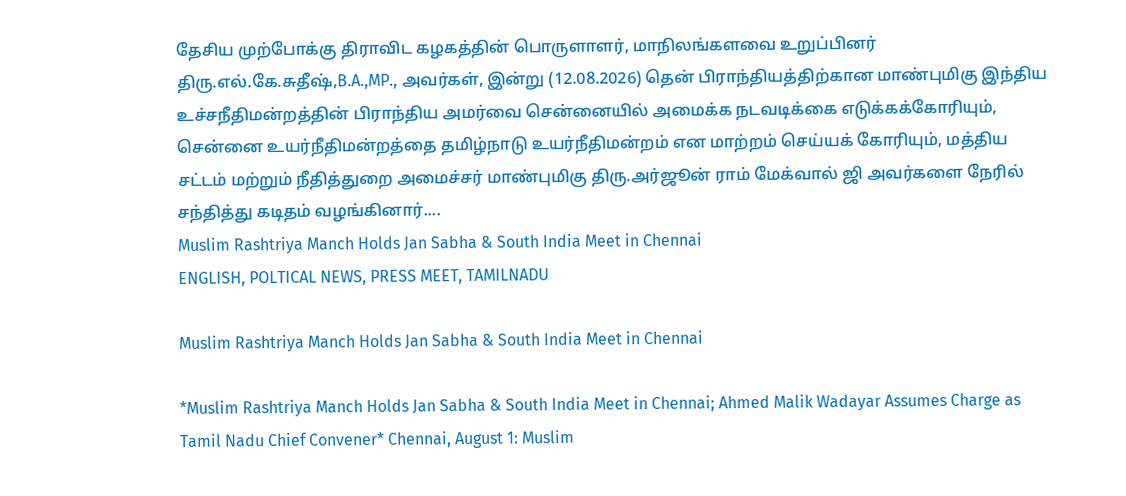தேசிய முற்போக்கு திராவிட கழகத்தின் பொருளாளர், மாநிலங்களவை உறுப்பினர் திரு.எல்.கே.சுதீஷ்,B.A.,MP., அவர்கள், இன்று (12.08.2026) தென் பிராந்தியத்திற்கான மாண்புமிகு இந்திய உச்சநீதிமன்றத்தின் பிராந்திய அமர்வை சென்னையில் அமைக்க நடவடிக்கை எடுக்கக்கோரியும், சென்னை உயர்நீதிமன்றத்தை தமிழ்நாடு உயர்நீதிமன்றம் என மாற்றம் செய்யக் கோரியும், மத்திய சட்டம் மற்றும் நீதித்துறை அமைச்சர் மாண்புமிகு திரு.அர்ஜூன் ராம் மேக்வால் ஜி அவர்களை நேரில் சந்தித்து கடிதம் வழங்கினார்....
Muslim Rashtriya Manch Holds Jan Sabha & South India Meet in Chennai
ENGLISH, POLTICAL NEWS, PRESS MEET, TAMILNADU

Muslim Rashtriya Manch Holds Jan Sabha & South India Meet in Chennai

*Muslim Rashtriya Manch Holds Jan Sabha & South India Meet in Chennai; Ahmed Malik Wadayar Assumes Charge as Tamil Nadu Chief Convener* Chennai, August 1: Muslim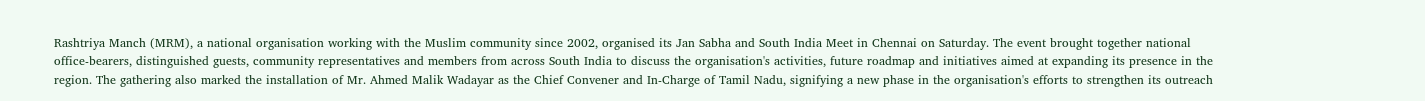Rashtriya Manch (MRM), a national organisation working with the Muslim community since 2002, organised its Jan Sabha and South India Meet in Chennai on Saturday. The event brought together national office-bearers, distinguished guests, community representatives and members from across South India to discuss the organisation's activities, future roadmap and initiatives aimed at expanding its presence in the region. The gathering also marked the installation of Mr. Ahmed Malik Wadayar as the Chief Convener and In-Charge of Tamil Nadu, signifying a new phase in the organisation's efforts to strengthen its outreach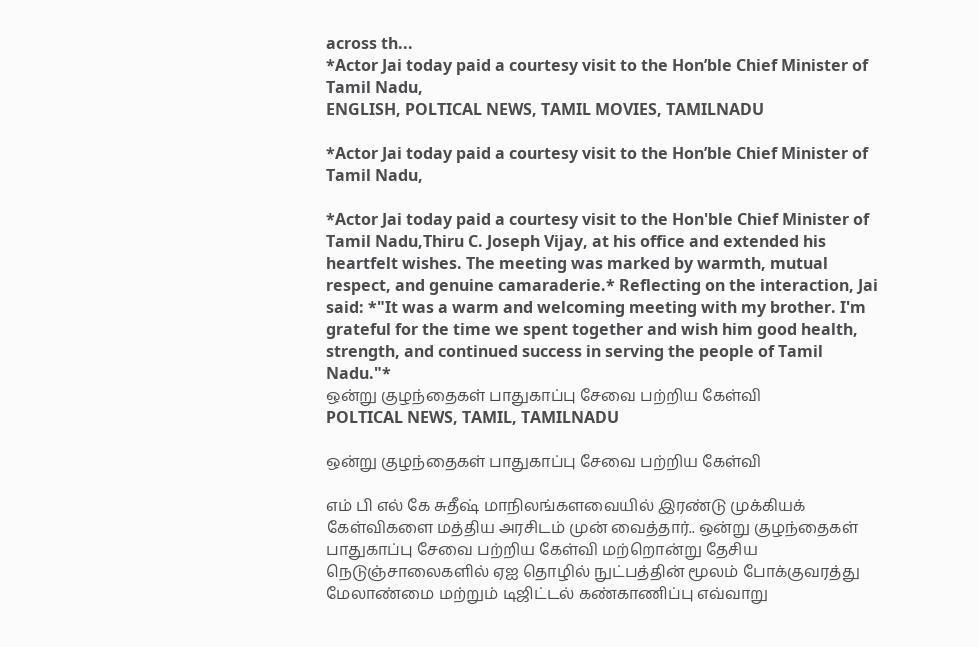across th...
*Actor Jai today paid a courtesy visit to the Hon’ble Chief Minister of Tamil Nadu,
ENGLISH, POLTICAL NEWS, TAMIL MOVIES, TAMILNADU

*Actor Jai today paid a courtesy visit to the Hon’ble Chief Minister of Tamil Nadu,

*Actor Jai today paid a courtesy visit to the Hon'ble Chief Minister of Tamil Nadu,Thiru C. Joseph Vijay, at his office and extended his heartfelt wishes. The meeting was marked by warmth, mutual respect, and genuine camaraderie.* Reflecting on the interaction, Jai said: *"It was a warm and welcoming meeting with my brother. I'm grateful for the time we spent together and wish him good health, strength, and continued success in serving the people of Tamil Nadu."*
ஒன்று குழந்தைகள் பாதுகாப்பு சேவை பற்றிய கேள்வி
POLTICAL NEWS, TAMIL, TAMILNADU

ஒன்று குழந்தைகள் பாதுகாப்பு சேவை பற்றிய கேள்வி

எம் பி எல் கே சுதீஷ் மாநிலங்களவையில் இரண்டு முக்கியக் கேள்விகளை மத்திய அரசிடம் முன் வைத்தார்.. ஒன்று குழந்தைகள் பாதுகாப்பு சேவை பற்றிய கேள்வி மற்றொன்று தேசிய நெடுஞ்சாலைகளில் ஏஐ தொழில் நுட்பத்தின் மூலம் போக்குவரத்து மேலாண்மை மற்றும் டிஜிட்டல் கண்காணிப்பு எவ்வாறு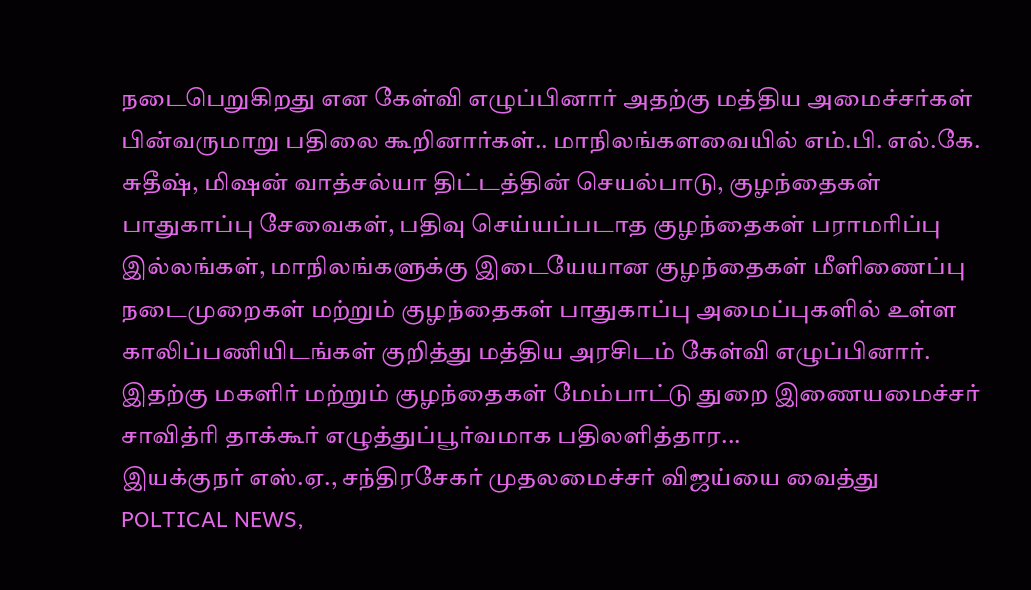நடைபெறுகிறது என கேள்வி எழுப்பினார் அதற்கு மத்திய அமைச்சர்கள் பின்வருமாறு பதிலை கூறினார்கள்.. மாநிலங்களவையில் எம்.பி. எல்.கே. சுதீஷ், மிஷன் வாத்சல்யா திட்டத்தின் செயல்பாடு, குழந்தைகள் பாதுகாப்பு சேவைகள், பதிவு செய்யப்படாத குழந்தைகள் பராமரிப்பு இல்லங்கள், மாநிலங்களுக்கு இடையேயான குழந்தைகள் மீளிணைப்பு நடைமுறைகள் மற்றும் குழந்தைகள் பாதுகாப்பு அமைப்புகளில் உள்ள காலிப்பணியிடங்கள் குறித்து மத்திய அரசிடம் கேள்வி எழுப்பினார். இதற்கு மகளிர் மற்றும் குழந்தைகள் மேம்பாட்டு துறை இணையமைச்சர் சாவித்ரி தாக்கூர் எழுத்துப்பூர்வமாக பதிலளித்தார...
இயக்குநர் எஸ்.ஏ., சந்திரசேகர் முதலமைச்சர் விஜய்யை வைத்து
POLTICAL NEWS,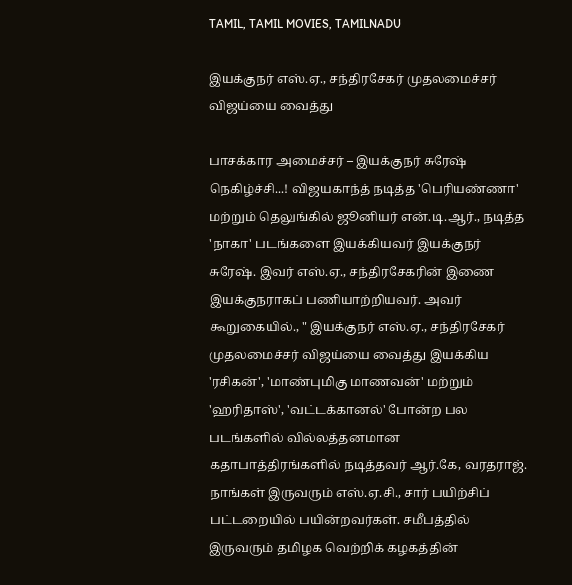TAMIL, TAMIL MOVIES, TAMILNADU

இயக்குநர் எஸ்.ஏ., சந்திரசேகர் முதலமைச்சர் விஜய்யை வைத்து

பாசக்கார அமைச்சர் – இயக்குநர் சுரேஷ் நெகிழ்ச்சி...! விஜயகாந்த் நடித்த 'பெரியண்ணா' மற்றும் தெலுங்கில் ஜூனியர் என்.டி.ஆர்., நடித்த 'நாகா' படங்களை இயக்கியவர் இயக்குநர் சுரேஷ். இவர் எஸ்.ஏ., சந்திரசேகரின் இணை இயக்குநராகப் பணியாற்றியவர். அவர் கூறுகையில்., " இயக்குநர் எஸ்.ஏ., சந்திரசேகர் முதலமைச்சர் விஜய்யை வைத்து இயக்கிய 'ரசிகன்', 'மாண்புமிகு மாணவன்' மற்றும் 'ஹரிதாஸ்', 'வட்டக்கானல்' போன்ற பல படங்களில் வில்லத்தனமான கதாபாத்திரங்களில் நடித்தவர் ஆர்.கே, வரதராஜ். நாங்கள் இருவரும் எஸ்.ஏ.சி., சார் பயிற்சிப் பட்டறையில் பயின்றவர்கள். சமீபத்தில் இருவரும் தமிழக வெற்றிக் கழகத்தின்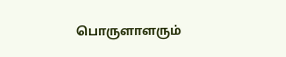பொருளாளரும்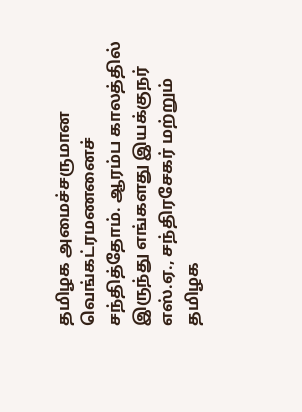தமிழக அமைச்சருமான வெங்கட்ரமணனைச் சந்தித்தோம். ஆரம்ப காலத்தில் இருந்து எங்களது இயக்குநர் எஸ்.ஏ., சந்திரசேகர் மற்றும் தமிழக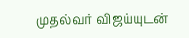முதல்வர் விஜய்யுடன்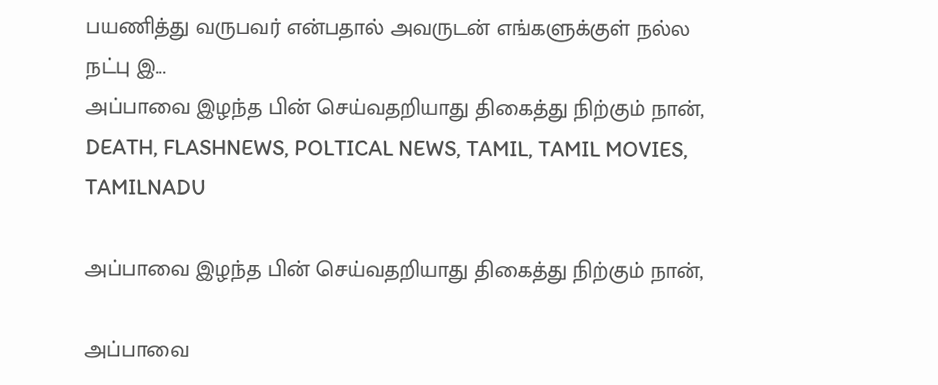பயணித்து வருபவர் என்பதால் அவருடன் எங்களுக்குள் நல்ல நட்பு இ...
அப்பாவை இழந்த பின் செய்வதறியாது திகைத்து நிற்கும் நான்,
DEATH, FLASHNEWS, POLTICAL NEWS, TAMIL, TAMIL MOVIES, TAMILNADU

அப்பாவை இழந்த பின் செய்வதறியாது திகைத்து நிற்கும் நான்,

அப்பாவை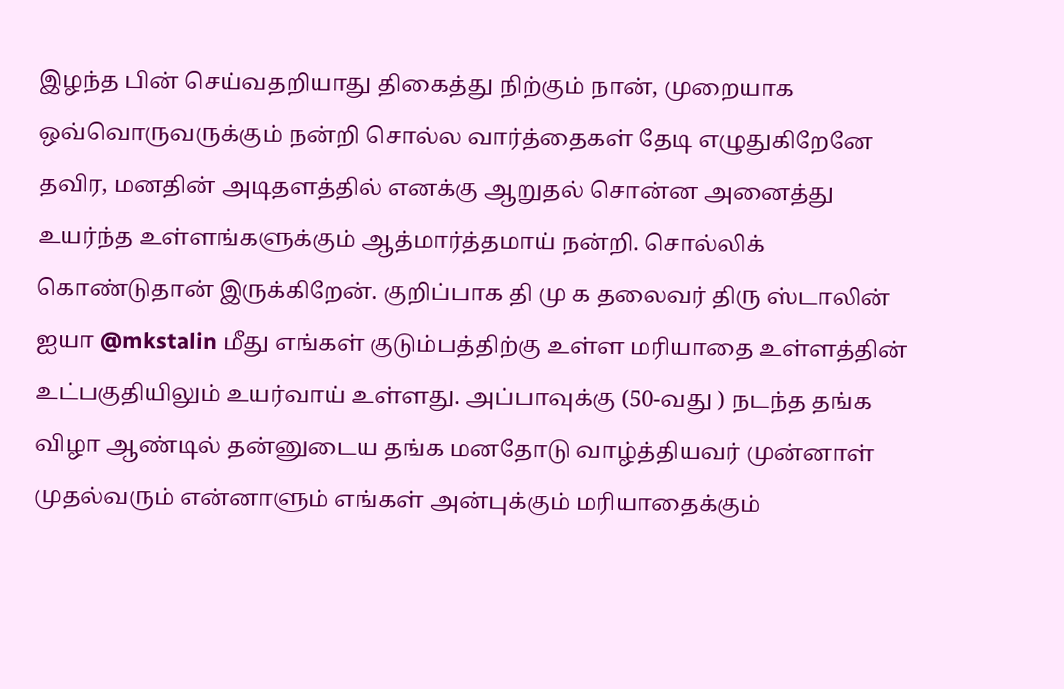இழந்த பின் செய்வதறியாது திகைத்து நிற்கும் நான், முறையாக ஒவ்வொருவருக்கும் நன்றி சொல்ல வார்த்தைகள் தேடி எழுதுகிறேனே தவிர, மனதின் அடிதளத்தில் எனக்கு ஆறுதல் சொன்ன அனைத்து உயர்ந்த உள்ளங்களுக்கும் ஆத்மார்த்தமாய் நன்றி. சொல்லிக் கொண்டுதான் இருக்கிறேன். குறிப்பாக தி மு க தலைவர் திரு ஸ்டாலின் ஐயா @mkstalin மீது எங்கள் குடும்பத்திற்கு உள்ள மரியாதை உள்ளத்தின் உட்பகுதியிலும் உயர்வாய் உள்ளது. அப்பாவுக்கு (50-வது ) நடந்த தங்க விழா ஆண்டில் தன்னுடைய தங்க மனதோடு வாழ்த்தியவர் முன்னாள் முதல்வரும் என்னாளும் எங்கள் அன்புக்கும் மரியாதைக்கும்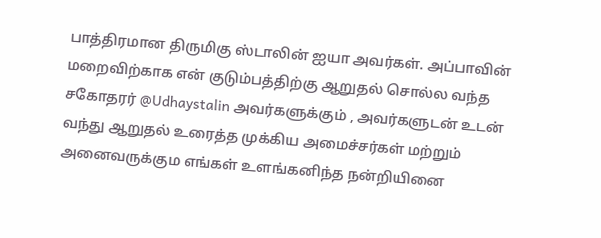பாத்திரமான திருமிகு ஸ்டாலின் ஐயா அவர்கள். அப்பாவின் மறைவிற்காக என் குடும்பத்திற்கு ஆறுதல் சொல்ல வந்த சகோதரர் @Udhaystalin அவர்களுக்கும் , அவர்களுடன் உடன் வந்து ஆறுதல் உரைத்த முக்கிய அமைச்சர்கள் மற்றும் அனைவருக்கும எங்கள் உளங்கனிந்த நன்றியினை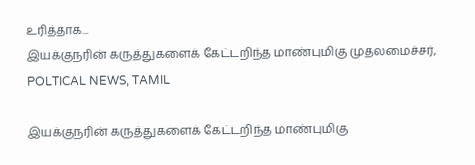உரித்தாக...
இயக்குநரின் கருத்துகளைக் கேட்டறிந்த மாண்புமிகு முதலமைச்சர்,
POLTICAL NEWS, TAMIL

இயக்குநரின் கருத்துகளைக் கேட்டறிந்த மாண்புமிகு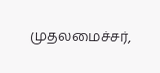முதலமைச்சர்,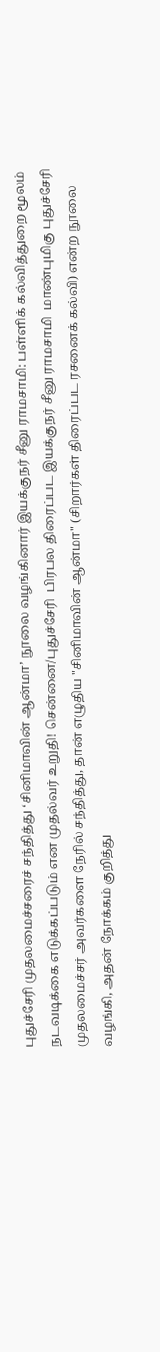புதுச்சேரி முதலமைச்சரைச் சந்தித்து ‘சினிமாவின் ஆன்மா’ நூலை வழங்கினார் இயக்குநர் சீனு ராமசாமி: பள்ளிக் கல்வித்துறை மூலம் நடவடிக்கை எடுக்கப்படும் என முதல்வர் உறுதி! சென்னை/புதுச்சேரி  பிரபல திரைப்பட இயக்குநர் சீனு ராமசாமி  மாண்புமிகு புதுச்சேரி முதலமைச்சர் அவர்களை நேரில் சந்தித்து, தான் எழுதிய "சினிமாவின் ஆன்மா" (சிறார்கள் திரைப்பட ரசனைக் கல்வி) என்ற நூலை வழங்கி, அதன் நோக்கம் குறித்து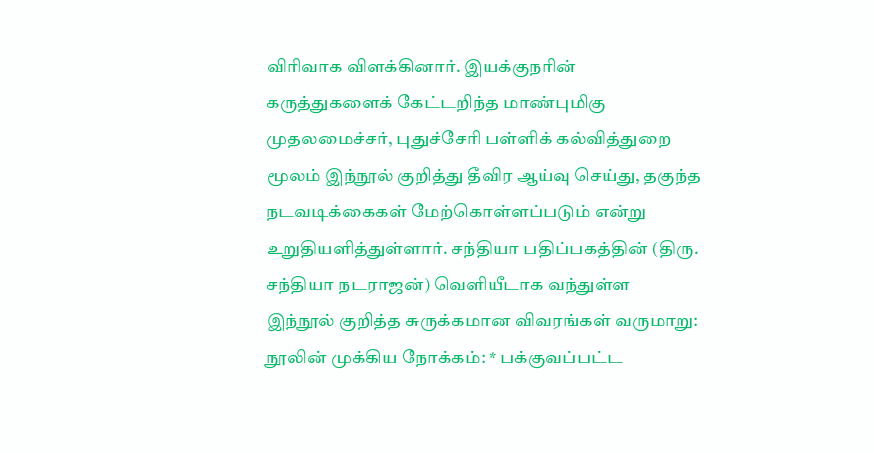விரிவாக விளக்கினார். இயக்குநரின் கருத்துகளைக் கேட்டறிந்த மாண்புமிகு முதலமைச்சர், புதுச்சேரி பள்ளிக் கல்வித்துறை மூலம் இந்நூல் குறித்து தீவிர ஆய்வு செய்து, தகுந்த நடவடிக்கைகள் மேற்கொள்ளப்படும் என்று உறுதியளித்துள்ளார். சந்தியா பதிப்பகத்தின் (திரு. சந்தியா நடராஜன்) வெளியீடாக வந்துள்ள இந்நூல் குறித்த சுருக்கமான விவரங்கள் வருமாறு: நூலின் முக்கிய நோக்கம்: * பக்குவப்பட்ட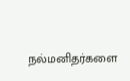நல்மனிதர்களை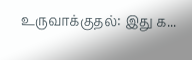உருவாக்குதல்: இது க...